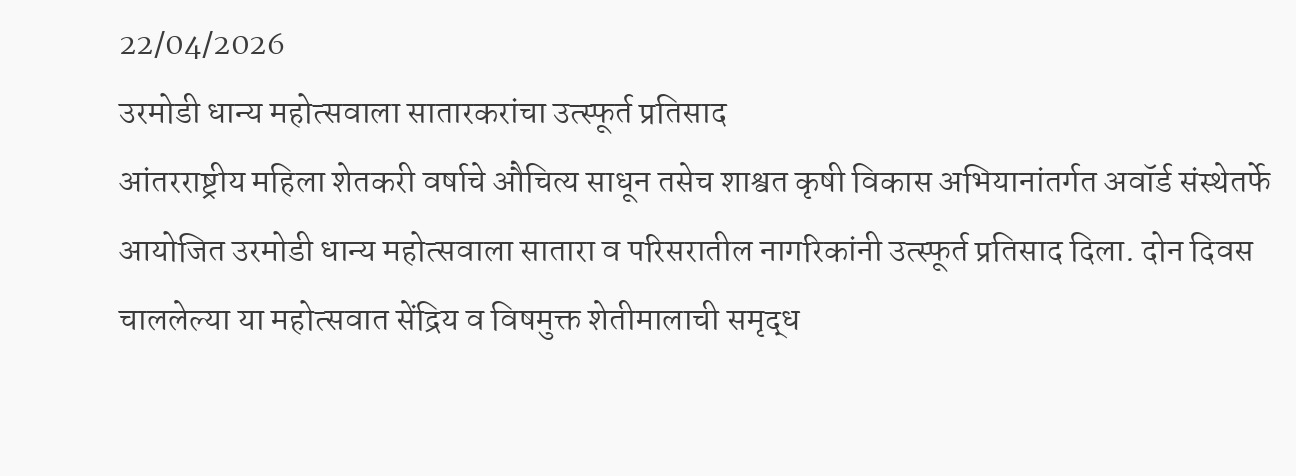22/04/2026
उरमोडी धान्य महोत्सवाला सातारकरांचा उत्स्फूर्त प्रतिसाद
आंतरराष्ट्रीय महिला शेतकरी वर्षाचे औचित्य साधून तसेच शाश्वत कृषी विकास अभियानांतर्गत अवॉर्ड संस्थेतर्फे आयोजित उरमोडी धान्य महोत्सवाला सातारा व परिसरातील नागरिकांनी उत्स्फूर्त प्रतिसाद दिला. दोन दिवस चाललेल्या या महोत्सवात सेंद्रिय व विषमुक्त शेतीमालाची समृद्ध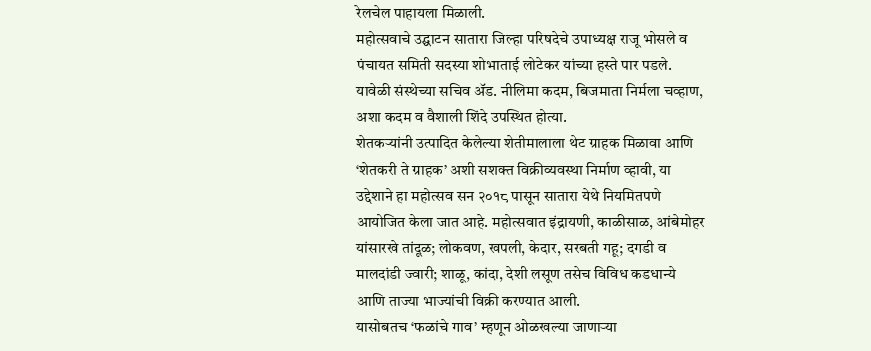रेलचेल पाहायला मिळाली.
महोत्सवाचे उद्घाटन सातारा जिल्हा परिषदेचे उपाध्यक्ष राजू भोसले व पंचायत समिती सदस्या शोभाताई लोटेकर यांच्या हस्ते पार पडले. यावेळी संस्थेच्या सचिव ॲड. नीलिमा कदम, बिजमाता निर्मला चव्हाण, अशा कदम व वैशाली शिंदे उपस्थित होत्या.
शेतकऱ्यांनी उत्पादित केलेल्या शेतीमालाला थेट ग्राहक मिळावा आणि ‘शेतकरी ते ग्राहक’ अशी सशक्त विक्रीव्यवस्था निर्माण व्हावी, या उद्देशाने हा महोत्सव सन २०१८ पासून सातारा येथे नियमितपणे आयोजित केला जात आहे. महोत्सवात इंद्रायणी, काळीसाळ, आंबेमोहर यांसारखे तांदूळ; लोकवण, खपली, केदार, सरबती गहू; दगडी व मालदांडी ज्वारी; शाळू, कांदा, देशी लसूण तसेच विविध कडधान्ये आणि ताज्या भाज्यांची विक्री करण्यात आली.
यासोबतच ‘फळांचे गाव’ म्हणून ओळखल्या जाणाऱ्या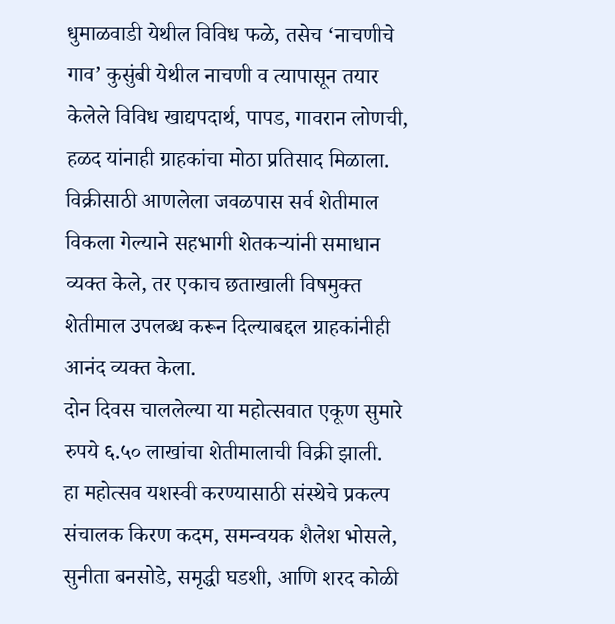धुमाळवाडी येथील विविध फळे, तसेच ‘नाचणीचे गाव’ कुसुंबी येथील नाचणी व त्यापासून तयार केलेले विविध खाद्यपदार्थ, पापड, गावरान लोणची, हळद यांनाही ग्राहकांचा मोठा प्रतिसाद मिळाला. विक्रीसाठी आणलेला जवळपास सर्व शेतीमाल विकला गेल्याने सहभागी शेतकऱ्यांनी समाधान व्यक्त केले, तर एकाच छताखाली विषमुक्त शेतीमाल उपलब्ध करून दिल्याबद्दल ग्राहकांनीही आनंद व्यक्त केला.
दोन दिवस चाललेल्या या महोत्सवात एकूण सुमारे रुपये ६.५० लाखांचा शेतीमालाची विक्री झाली.
हा महोत्सव यशस्वी करण्यासाठी संस्थेचे प्रकल्प संचालक किरण कदम, समन्वयक शैलेश भोसले, सुनीता बनसोडे, समृद्धी घडशी, आणि शरद कोळी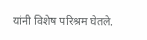यांनी विशेष परिश्रम घेतले.